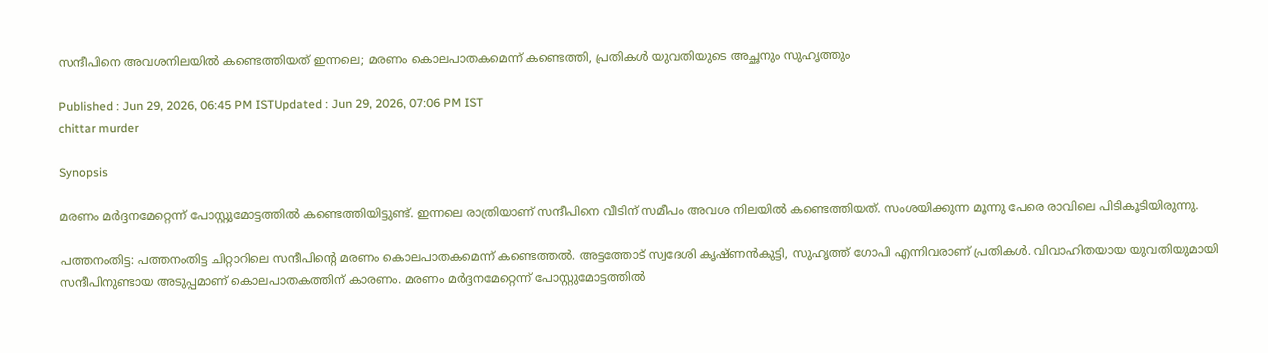സന്ദീപിനെ അവശനിലയിൽ‌ കണ്ടെത്തിയത് ഇന്നലെ; മരണം കൊലപാതകമെന്ന് കണ്ടെത്തി, പ്രതികൾ‌ യുവതിയുടെ അച്ഛനും സുഹൃത്തും

Published : Jun 29, 2026, 06:45 PM ISTUpdated : Jun 29, 2026, 07:06 PM IST
chittar murder

Synopsis

മരണം മർദ്ദനമേറ്റെന്ന് പോസ്റ്റുമോട്ടത്തിൽ കണ്ടെത്തിയിട്ടുണ്ട്. ഇന്നലെ രാത്രിയാണ് സന്ദീപിനെ വീടിന് സമീപം അവശ നിലയിൽ കണ്ടെത്തിയത്. സംശയിക്കുന്ന മൂന്നു പേരെ രാവിലെ പിടികൂടിയിരുന്നു.

പത്തനംതിട്ട: പത്തനംതിട്ട ചിറ്റാറിലെ സന്ദീപിന്റെ മരണം കൊലപാതകമെന്ന് കണ്ടെത്തൽ. അട്ടത്തോട് സ്വദേശി കൃഷ്ണൻകുട്ടി, സുഹൃത്ത് ഗോപി എന്നിവരാണ് പ്രതികൾ. വിവാഹിതയായ യുവതിയുമായി സന്ദീപിനുണ്ടായ അടുപ്പമാണ് കൊലപാതകത്തിന് കാരണം. മരണം മർദ്ദനമേറ്റെന്ന് പോസ്റ്റുമോട്ടത്തിൽ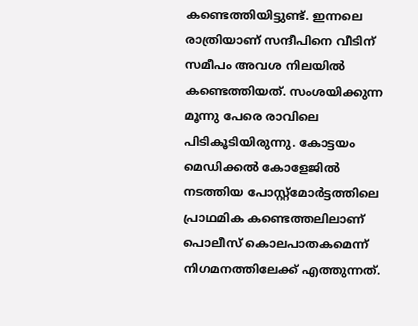കണ്ടെത്തിയിട്ടുണ്ട്. ഇന്നലെ രാത്രിയാണ് സന്ദീപിനെ വീടിന് സമീപം അവശ നിലയിൽ കണ്ടെത്തിയത്. സംശയിക്കുന്ന മൂന്നു പേരെ രാവിലെ പിടികൂടിയിരുന്നു. കോട്ടയം മെഡിക്കൽ കോളേജിൽ നടത്തിയ പോസ്റ്റ്മോര്‍ട്ടത്തിലെ പ്രാഥമിക കണ്ടെത്തലിലാണ് പൊലീസ് കൊലപാതകമെന്ന് നിഗമനത്തിലേക്ക് എത്തുന്നത്.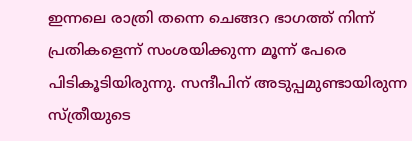ഇന്നലെ രാത്രി തന്നെ ചെങ്ങറ ഭാഗത്ത് നിന്ന് പ്രതികളെന്ന് സംശയിക്കുന്ന മൂന്ന് പേരെ പിടികൂടിയിരുന്നു. സന്ദീപിന് അടുപ്പമുണ്ടായിരുന്ന സ്ത്രീയുടെ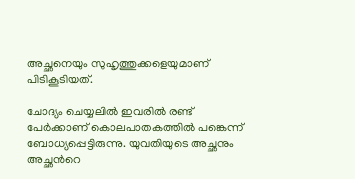അച്ഛനെയും സുഹൃത്തുക്കളെയുമാണ് പിടികൂടിയത്.

ചോദ്യം ചെയ്യലിൽ ഇവരിൽ രണ്ട് പേര്‍ക്കാണ് കൊലപാതകത്തിൽ പങ്കെന്ന് ബോധ്യപ്പെട്ടിരുന്നു. യുവതിയുടെ അച്ഛനും അച്ഛന്‍റെ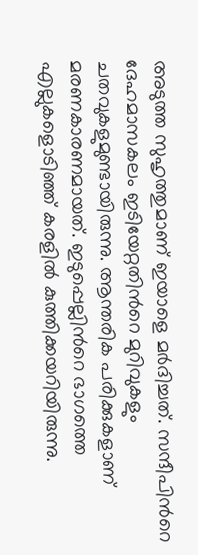അടുത്ത സുഹൃത്തുമാണ് ഇയാളെ മര്‍ദിച്ചത്. സന്ദീപിന്‍റെ ദേഹമാസകലം ഇടിയേറ്റതിന്‍റെ മുറിവുകളും ചതവുകളുമുണ്ടായിരുന്നു. ആന്തരിക പരിക്കുകളാണ് മരണകാരണമായത്. ഇടുപ്പെല്ലിന്‍റെ ഭാഗത്തെ എല്ലുകളൊടിഞ്ഞ് കരളിൽ കുത്തിക്കയറിയിരുന്നു.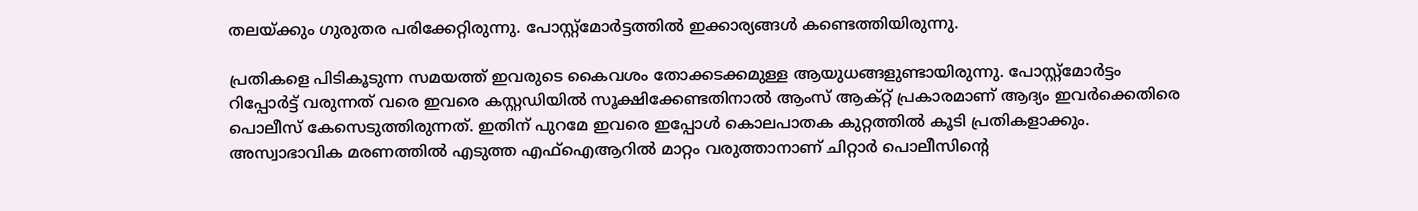തലയ്ക്കും ഗുരുതര പരിക്കേറ്റിരുന്നു. പോസ്റ്റ്മോര്‍ട്ടത്തിൽ ഇക്കാര്യങ്ങള്‍ കണ്ടെത്തിയിരുന്നു.

പ്രതികളെ പിടികൂടുന്ന സമയത്ത് ഇവരുടെ കൈവശം തോക്കടക്കമുള്ള ആയുധങ്ങളുണ്ടായിരുന്നു. പോസ്റ്റ്മോര്‍ട്ടം റിപ്പോര്‍ട്ട് വരുന്നത് വരെ ഇവരെ കസ്റ്റഡിയിൽ സൂക്ഷിക്കേണ്ടതിനാൽ ആംസ് ആക്റ്റ് പ്രകാരമാണ് ആദ്യം ഇവര്‍ക്കെതിരെ പൊലീസ് കേസെടുത്തിരുന്നത്. ഇതിന് പുറമേ ഇവരെ ഇപ്പോള്‍ കൊലപാതക കുറ്റത്തിൽ കൂടി പ്രതികളാക്കും. അസ്വാഭാവിക മരണത്തിൽ എടുത്ത എഫ്ഐആറിൽ മാറ്റം വരുത്താനാണ് ചിറ്റാര്‍ പൊലീസിന്‍റെ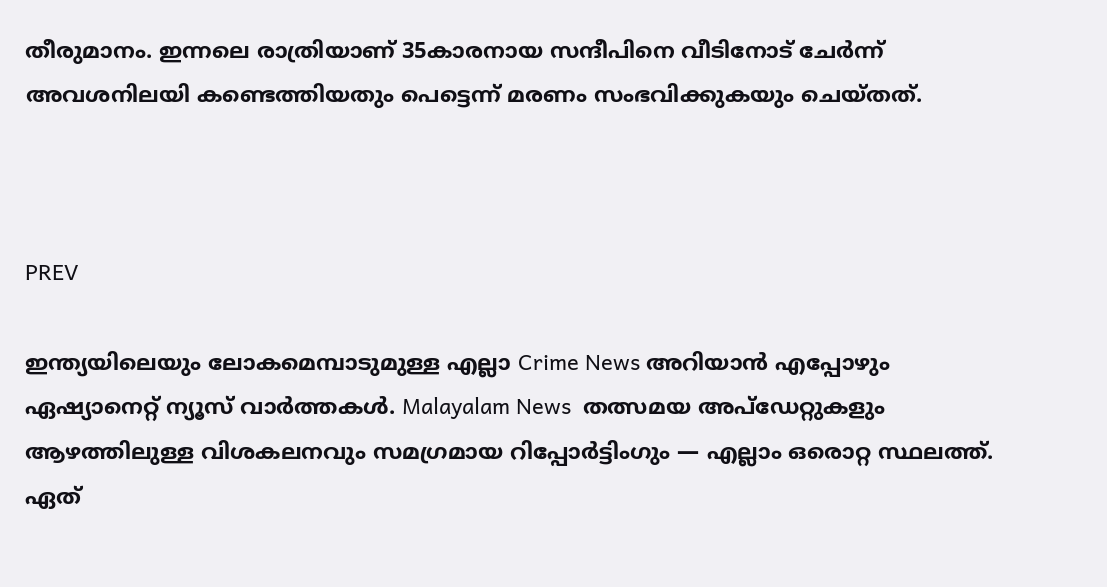തീരുമാനം. ഇന്നലെ രാത്രിയാണ് 35കാരനായ സന്ദീപിനെ വീടിനോട് ചേര്‍ന്ന് അവശനിലയി കണ്ടെത്തിയതും പെട്ടെന്ന് മരണം സംഭവിക്കുകയും ചെയ്തത്.



PREV

ഇന്ത്യയിലെയും ലോകമെമ്പാടുമുള്ള എല്ലാ Crime News അറിയാൻ എപ്പോഴും ഏഷ്യാനെറ്റ് ന്യൂസ് വാർത്തകൾ. Malayalam News  തത്സമയ അപ്‌ഡേറ്റുകളും ആഴത്തിലുള്ള വിശകലനവും സമഗ്രമായ റിപ്പോർട്ടിംഗും — എല്ലാം ഒരൊറ്റ സ്ഥലത്ത്. ഏത്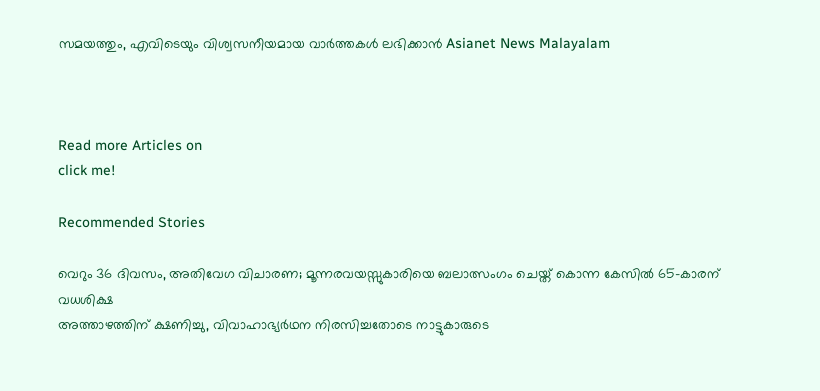സമയത്തും, എവിടെയും വിശ്വസനീയമായ വാർത്തകൾ ലഭിക്കാൻ Asianet News Malayalam



Read more Articles on
click me!

Recommended Stories

വെറും 36 ദിവസം, അതിവേഗ വിചാരണ; മൂന്നരവയസ്സുകാരിയെ ബലാത്സംഗം ചെയ്ത് കൊന്ന കേസിൽ 65-കാരന് വധശിക്ഷ
അത്താഴത്തിന് ക്ഷണിച്ചു, വിവാഹാഭ്യർഥന നിരസിച്ചതോടെ നാട്ടുകാരുടെ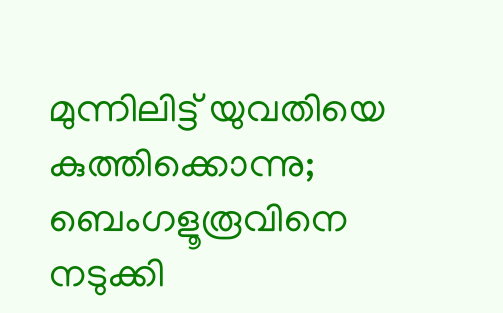മുന്നിലിട്ട് യുവതിയെ കുത്തിക്കൊന്നു; ബെംഗളൂരൂവിനെ നടുക്കി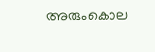അരുംകൊല